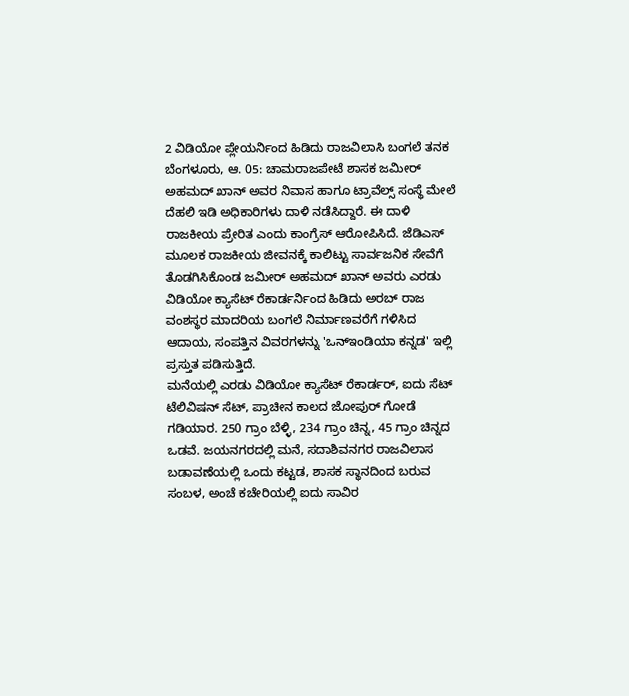2 ವಿಡಿಯೋ ಪ್ಲೇಯರ್ನಿಂದ ಹಿಡಿದು ರಾಜವಿಲಾಸಿ ಬಂಗಲೆ ತನಕ
ಬೆಂಗಳೂರು, ಆ. 05: ಚಾಮರಾಜಪೇಟೆ ಶಾಸಕ ಜಮೀರ್ ಅಹಮದ್ ಖಾನ್ ಅವರ ನಿವಾಸ ಹಾಗೂ ಟ್ರಾವೆಲ್ಸ್ ಸಂಸ್ಥೆ ಮೇಲೆ ದೆಹಲಿ ಇಡಿ ಅಧಿಕಾರಿಗಳು ದಾಳಿ ನಡೆಸಿದ್ದಾರೆ. ಈ ದಾಳಿ ರಾಜಕೀಯ ಪ್ರೇರಿತ ಎಂದು ಕಾಂಗ್ರೆಸ್ ಆರೋಪಿಸಿದೆ. ಜೆಡಿಎಸ್ ಮೂಲಕ ರಾಜಕೀಯ ಜೀವನಕ್ಕೆ ಕಾಲಿಟ್ಟು ಸಾರ್ವಜನಿಕ ಸೇವೆಗೆ ತೊಡಗಿಸಿಕೊಂಡ ಜಮೀರ್ ಅಹಮದ್ ಖಾನ್ ಅವರು ಎರಡು ವಿಡಿಯೋ ಕ್ಯಾಸೆಟ್ ರೆಕಾರ್ಡರ್ನಿಂದ ಹಿಡಿದು ಅರಬ್ ರಾಜ ವಂಶಸ್ಥರ ಮಾದರಿಯ ಬಂಗಲೆ ನಿರ್ಮಾಣವರೆಗೆ ಗಳಿಸಿದ ಆದಾಯ, ಸಂಪತ್ತಿನ ವಿವರಗಳನ್ನು 'ಒನ್ಇಂಡಿಯಾ ಕನ್ನಡ' ಇಲ್ಲಿ ಪ್ರಸ್ತುತ ಪಡಿಸುತ್ತಿದೆ.
ಮನೆಯಲ್ಲಿ ಎರಡು ವಿಡಿಯೋ ಕ್ಯಾಸೆಟ್ ರೆಕಾರ್ಡರ್, ಐದು ಸೆಟ್ ಟೆಲಿವಿಷನ್ ಸೆಟ್, ಪ್ರಾಚೀನ ಕಾಲದ ಜೋಪುರ್ ಗೋಡೆ ಗಡಿಯಾರ. 250 ಗ್ರಾಂ ಬೆಳ್ಳಿ, 234 ಗ್ರಾಂ ಚಿನ್ನ, 45 ಗ್ರಾಂ ಚಿನ್ನದ ಒಡವೆ. ಜಯನಗರದಲ್ಲಿ ಮನೆ, ಸದಾಶಿವನಗರ ರಾಜವಿಲಾಸ ಬಡಾವಣೆಯಲ್ಲಿ ಒಂದು ಕಟ್ಟಡ, ಶಾಸಕ ಸ್ಥಾನದಿಂದ ಬರುವ ಸಂಬಳ, ಅಂಚೆ ಕಚೇರಿಯಲ್ಲಿ ಐದು ಸಾವಿರ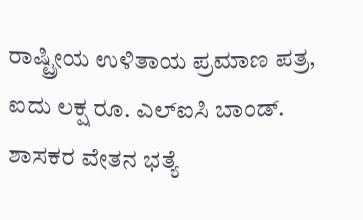ರಾಷ್ಟ್ರೀಯ ಉಳಿತಾಯ ಪ್ರಮಾಣ ಪತ್ರ, ಐದು ಲಕ್ಷ ರೂ. ಎಲ್ಐಸಿ ಬಾಂಡ್. ಶಾಸಕರ ವೇತನ ಭತ್ಯೆ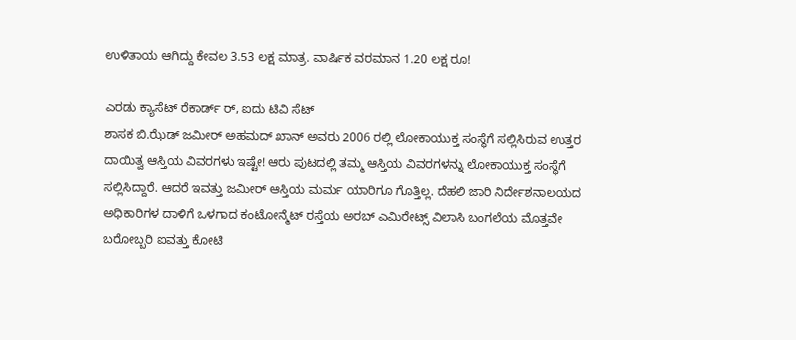ಉಳಿತಾಯ ಆಗಿದ್ದು ಕೇವಲ 3.53 ಲಕ್ಷ ಮಾತ್ರ. ವಾರ್ಷಿಕ ವರಮಾನ 1.20 ಲಕ್ಷ ರೂ!

ಎರಡು ಕ್ಯಾಸೆಟ್ ರೆಕಾರ್ಡ್ ರ್, ಐದು ಟಿವಿ ಸೆಟ್
ಶಾಸಕ ಬಿ.ಝೆಡ್ ಜಮೀರ್ ಅಹಮದ್ ಖಾನ್ ಅವರು 2006 ರಲ್ಲಿ ಲೋಕಾಯುಕ್ತ ಸಂಸ್ಥೆಗೆ ಸಲ್ಲಿಸಿರುವ ಉತ್ತರ ದಾಯಿತ್ವ ಆಸ್ತಿಯ ವಿವರಗಳು ಇಷ್ಟೇ! ಆರು ಪುಟದಲ್ಲಿ ತಮ್ಮ ಆಸ್ತಿಯ ವಿವರಗಳನ್ನು ಲೋಕಾಯುಕ್ತ ಸಂಸ್ಥೆಗೆ ಸಲ್ಲಿಸಿದ್ದಾರೆ. ಆದರೆ ಇವತ್ತು ಜಮೀರ್ ಆಸ್ತಿಯ ಮರ್ಮ ಯಾರಿಗೂ ಗೊತ್ತಿಲ್ಲ. ದೆಹಲಿ ಜಾರಿ ನಿರ್ದೇಶನಾಲಯದ ಅಧಿಕಾರಿಗಳ ದಾಳಿಗೆ ಒಳಗಾದ ಕಂಟೋನ್ಮೆಟ್ ರಸ್ತೆಯ ಅರಬ್ ಎಮಿರೇಟ್ಸ್ ವಿಲಾಸಿ ಬಂಗಲೆಯ ಮೊತ್ತವೇ ಬರೋಬ್ಬರಿ ಐವತ್ತು ಕೋಟಿ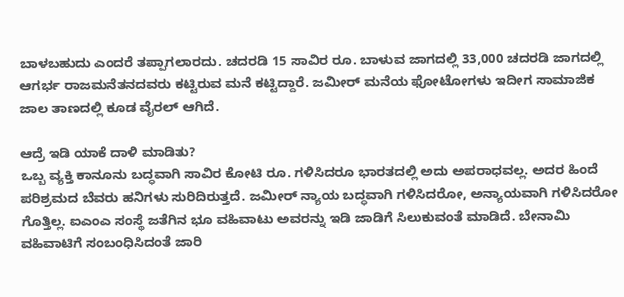ಬಾಳಬಹುದು ಎಂದರೆ ತಪ್ಪಾಗಲಾರದು. ಚದರಡಿ 15 ಸಾವಿರ ರೂ. ಬಾಳುವ ಜಾಗದಲ್ಲಿ 33,000 ಚದರಡಿ ಜಾಗದಲ್ಲಿ ಆಗರ್ಭ ರಾಜಮನೆತನದವರು ಕಟ್ಟಿರುವ ಮನೆ ಕಟ್ಟಿದ್ದಾರೆ. ಜಮೀರ್ ಮನೆಯ ಫೋಟೋಗಳು ಇದೀಗ ಸಾಮಾಜಿಕ ಜಾಲ ತಾಣದಲ್ಲಿ ಕೂಡ ವೈರಲ್ ಆಗಿದೆ.

ಆದ್ರೆ ಇಡಿ ಯಾಕೆ ದಾಳಿ ಮಾಡಿತು?
ಒಬ್ಬ ವ್ಯಕ್ತಿ ಕಾನೂನು ಬದ್ಧವಾಗಿ ಸಾವಿರ ಕೋಟಿ ರೂ. ಗಳಿಸಿದರೂ ಭಾರತದಲ್ಲಿ ಅದು ಅಪರಾಧವಲ್ಲ. ಅದರ ಹಿಂದೆ ಪರಿಶ್ರಮದ ಬೆವರು ಹನಿಗಳು ಸುರಿದಿರುತ್ತದೆ. ಜಮೀರ್ ನ್ಯಾಯ ಬದ್ಧವಾಗಿ ಗಳಿಸಿದರೋ, ಅನ್ಯಾಯವಾಗಿ ಗಳಿಸಿದರೋ ಗೊತ್ತಿಲ್ಲ. ಐಎಂಎ ಸಂಸ್ಥೆ ಜತೆಗಿನ ಭೂ ವಹಿವಾಟು ಅವರನ್ನು ಇಡಿ ಜಾಡಿಗೆ ಸಿಲುಕುವಂತೆ ಮಾಡಿದೆ. ಬೇನಾಮಿ ವಹಿವಾಟಿಗೆ ಸಂಬಂಧಿಸಿದಂತೆ ಜಾರಿ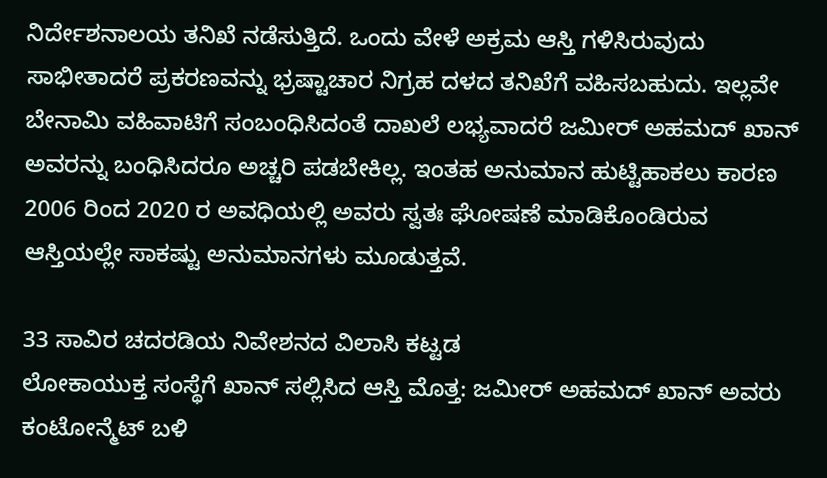ನಿರ್ದೇಶನಾಲಯ ತನಿಖೆ ನಡೆಸುತ್ತಿದೆ. ಒಂದು ವೇಳೆ ಅಕ್ರಮ ಆಸ್ತಿ ಗಳಿಸಿರುವುದು ಸಾಭೀತಾದರೆ ಪ್ರಕರಣವನ್ನು ಭ್ರಷ್ಟಾಚಾರ ನಿಗ್ರಹ ದಳದ ತನಿಖೆಗೆ ವಹಿಸಬಹುದು. ಇಲ್ಲವೇ ಬೇನಾಮಿ ವಹಿವಾಟಿಗೆ ಸಂಬಂಧಿಸಿದಂತೆ ದಾಖಲೆ ಲಭ್ಯವಾದರೆ ಜಮೀರ್ ಅಹಮದ್ ಖಾನ್ ಅವರನ್ನು ಬಂಧಿಸಿದರೂ ಅಚ್ಚರಿ ಪಡಬೇಕಿಲ್ಲ. ಇಂತಹ ಅನುಮಾನ ಹುಟ್ಟಿಹಾಕಲು ಕಾರಣ 2006 ರಿಂದ 2020 ರ ಅವಧಿಯಲ್ಲಿ ಅವರು ಸ್ವತಃ ಘೋಷಣೆ ಮಾಡಿಕೊಂಡಿರುವ ಆಸ್ತಿಯಲ್ಲೇ ಸಾಕಷ್ಟು ಅನುಮಾನಗಳು ಮೂಡುತ್ತವೆ.

33 ಸಾವಿರ ಚದರಡಿಯ ನಿವೇಶನದ ವಿಲಾಸಿ ಕಟ್ಟಡ
ಲೋಕಾಯುಕ್ತ ಸಂಸ್ಥೆಗೆ ಖಾನ್ ಸಲ್ಲಿಸಿದ ಆಸ್ತಿ ಮೊತ್ತ: ಜಮೀರ್ ಅಹಮದ್ ಖಾನ್ ಅವರು ಕಂಟೋನ್ಮೆಟ್ ಬಳಿ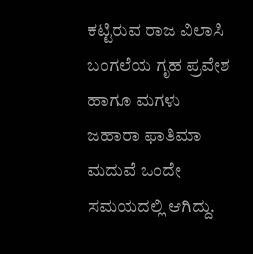ಕಟ್ಟಿರುವ ರಾಜ ವಿಲಾಸಿ ಬಂಗಲೆಯ ಗೃಹ ಪ್ರವೇಶ ಹಾಗೂ ಮಗಳು ಜಹಾರಾ ಫಾತಿಮಾ ಮದುವೆ ಒಂದೇ ಸಮಯದಲ್ಲಿ ಆಗಿದ್ದು.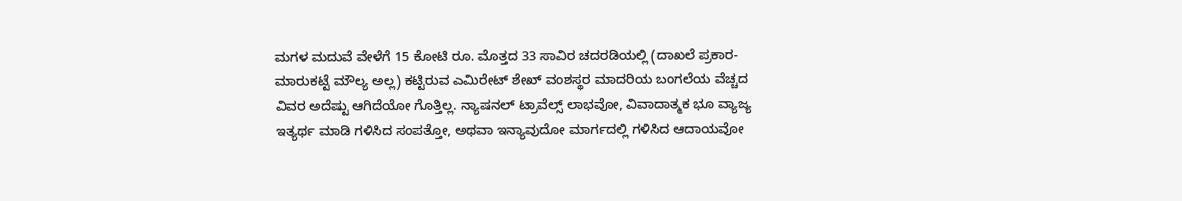ಮಗಳ ಮದುವೆ ವೇಳೆಗೆ 15 ಕೋಟಿ ರೂ. ಮೊತ್ತದ 33 ಸಾವಿರ ಚದರಡಿಯಲ್ಲಿ (ದಾಖಲೆ ಪ್ರಕಾರ- ಮಾರುಕಟ್ಟೆ ಮೌಲ್ಯ ಅಲ್ಲ) ಕಟ್ಟಿರುವ ಎಮಿರೇಟ್ ಶೇಖ್ ವಂಶಸ್ಥರ ಮಾದರಿಯ ಬಂಗಲೆಯ ವೆಚ್ಚದ ವಿವರ ಅದೆಷ್ಟು ಆಗಿದೆಯೋ ಗೊತ್ತಿಲ್ಲ. ನ್ಯಾಷನಲ್ ಟ್ರಾವೆಲ್ಸ್ ಲಾಭವೋ, ವಿವಾದಾತ್ಮಕ ಭೂ ವ್ಯಾಜ್ಯ ಇತ್ಯರ್ಥ ಮಾಡಿ ಗಳಿಸಿದ ಸಂಪತ್ತೋ, ಅಥವಾ ಇನ್ಯಾವುದೋ ಮಾರ್ಗದಲ್ಲಿ ಗಳಿಸಿದ ಆದಾಯವೋ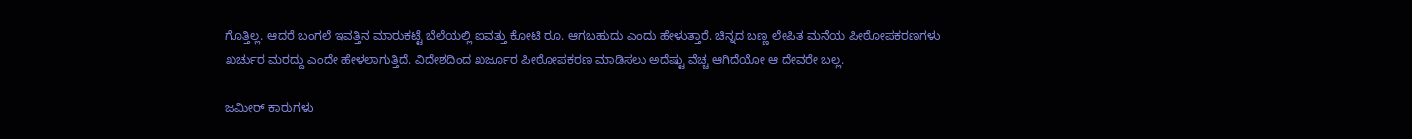ಗೊತ್ತಿಲ್ಲ. ಆದರೆ ಬಂಗಲೆ ಇವತ್ತಿನ ಮಾರುಕಟ್ಟೆ ಬೆಲೆಯಲ್ಲಿ ಐವತ್ತು ಕೋಟಿ ರೂ. ಆಗಬಹುದು ಎಂದು ಹೇಳುತ್ತಾರೆ. ಚಿನ್ನದ ಬಣ್ಣ ಲೇಪಿತ ಮನೆಯ ಪೀಠೋಪಕರಣಗಳು ಖರ್ಚುರ ಮರದ್ದು ಎಂದೇ ಹೇಳಲಾಗುತ್ತಿದೆ. ವಿದೇಶದಿಂದ ಖರ್ಜೂರ ಪೀಠೋಪಕರಣ ಮಾಡಿಸಲು ಅದೆಷ್ಟು ವೆಚ್ಚ ಆಗಿದೆಯೋ ಆ ದೇವರೇ ಬಲ್ಲ.

ಜಮೀರ್ ಕಾರುಗಳು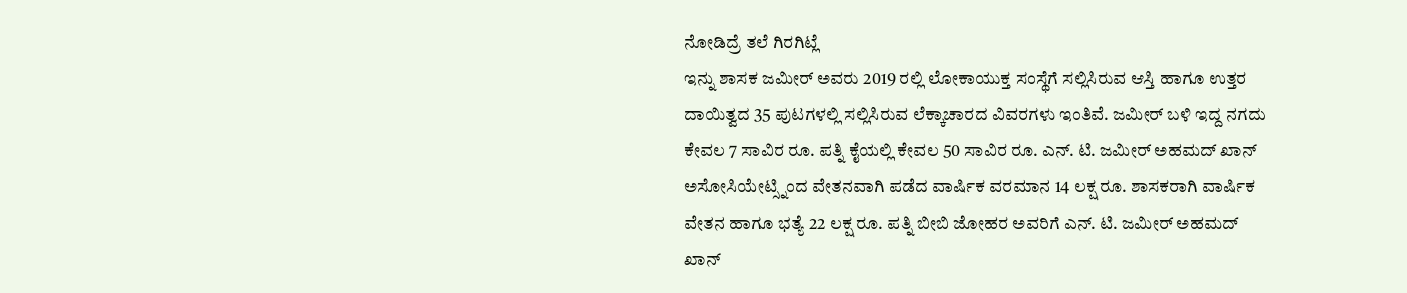ನೋಡಿದ್ರೆ ತಲೆ ಗಿರಗಿಟ್ಲೆ
ಇನ್ನು ಶಾಸಕ ಜಮೀರ್ ಅವರು 2019 ರಲ್ಲಿ ಲೋಕಾಯುಕ್ತ ಸಂಸ್ಥೆಗೆ ಸಲ್ಲಿಸಿರುವ ಆಸ್ತಿ ಹಾಗೂ ಉತ್ತರ ದಾಯಿತ್ವದ 35 ಪುಟಗಳಲ್ಲಿ ಸಲ್ಲಿಸಿರುವ ಲೆಕ್ಕಾಚಾರದ ವಿವರಗಳು ಇಂತಿವೆ. ಜಮೀರ್ ಬಳಿ ಇದ್ದ ನಗದು ಕೇವಲ 7 ಸಾವಿರ ರೂ. ಪತ್ನಿ ಕೈಯಲ್ಲಿ ಕೇವಲ 50 ಸಾವಿರ ರೂ. ಎನ್. ಟಿ. ಜಮೀರ್ ಅಹಮದ್ ಖಾನ್ ಅಸೋಸಿಯೇಟ್ಸ್ನಿಂದ ವೇತನವಾಗಿ ಪಡೆದ ವಾರ್ಷಿಕ ವರಮಾನ 14 ಲಕ್ಷ ರೂ. ಶಾಸಕರಾಗಿ ವಾರ್ಷಿಕ ವೇತನ ಹಾಗೂ ಭತ್ಯೆ 22 ಲಕ್ಷ ರೂ. ಪತ್ನಿ ಬೀಬಿ ಜೋಹರ ಅವರಿಗೆ ಎನ್. ಟಿ. ಜಮೀರ್ ಅಹಮದ್ ಖಾನ್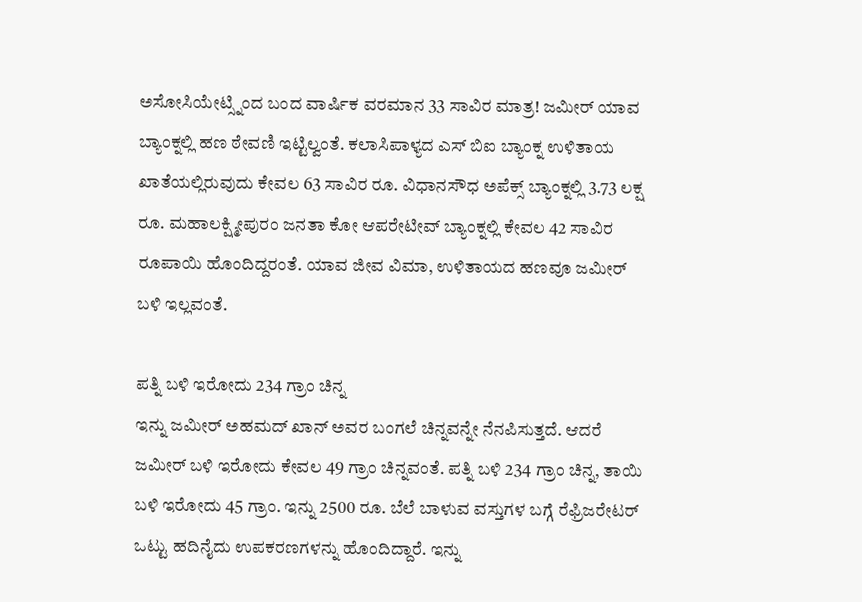ಅಸೋಸಿಯೇಟ್ಸ್ನಿಂದ ಬಂದ ವಾರ್ಷಿಕ ವರಮಾನ 33 ಸಾವಿರ ಮಾತ್ರ! ಜಮೀರ್ ಯಾವ ಬ್ಯಾಂಕ್ನಲ್ಲಿ ಹಣ ಠೇವಣಿ ಇಟ್ಟಿಲ್ವಂತೆ. ಕಲಾಸಿಪಾಳ್ಯದ ಎಸ್ ಬಿಐ ಬ್ಯಾಂಕ್ನ ಉಳಿತಾಯ ಖಾತೆಯಲ್ಲಿರುವುದು ಕೇವಲ 63 ಸಾವಿರ ರೂ. ವಿಧಾನಸೌಧ ಅಪೆಕ್ಸ್ ಬ್ಯಾಂಕ್ನಲ್ಲಿ 3.73 ಲಕ್ಷ ರೂ. ಮಹಾಲಕ್ಷ್ಮೀಪುರಂ ಜನತಾ ಕೋ ಆಪರೇಟೀವ್ ಬ್ಯಾಂಕ್ನಲ್ಲಿ ಕೇವಲ 42 ಸಾವಿರ ರೂಪಾಯಿ ಹೊಂದಿದ್ದರಂತೆ. ಯಾವ ಜೀವ ವಿಮಾ, ಉಳಿತಾಯದ ಹಣವೂ ಜಮೀರ್ ಬಳಿ ಇಲ್ಲವಂತೆ.

ಪತ್ನಿ ಬಳಿ ಇರೋದು 234 ಗ್ರಾಂ ಚಿನ್ನ
ಇನ್ನು ಜಮೀರ್ ಅಹಮದ್ ಖಾನ್ ಅವರ ಬಂಗಲೆ ಚಿನ್ನವನ್ನೇ ನೆನಪಿಸುತ್ತದೆ. ಆದರೆ ಜಮೀರ್ ಬಳಿ ಇರೋದು ಕೇವಲ 49 ಗ್ರಾಂ ಚಿನ್ನವಂತೆ. ಪತ್ನಿ ಬಳಿ 234 ಗ್ರಾಂ ಚಿನ್ನ, ತಾಯಿ ಬಳಿ ಇರೋದು 45 ಗ್ರಾಂ. ಇನ್ನು 2500 ರೂ. ಬೆಲೆ ಬಾಳುವ ವಸ್ತುಗಳ ಬಗ್ಗೆ ರೆಫ್ರಿಜರೇಟರ್ ಒಟ್ಟು ಹದಿನೈದು ಉಪಕರಣಗಳನ್ನು ಹೊಂದಿದ್ದಾರೆ. ಇನ್ನು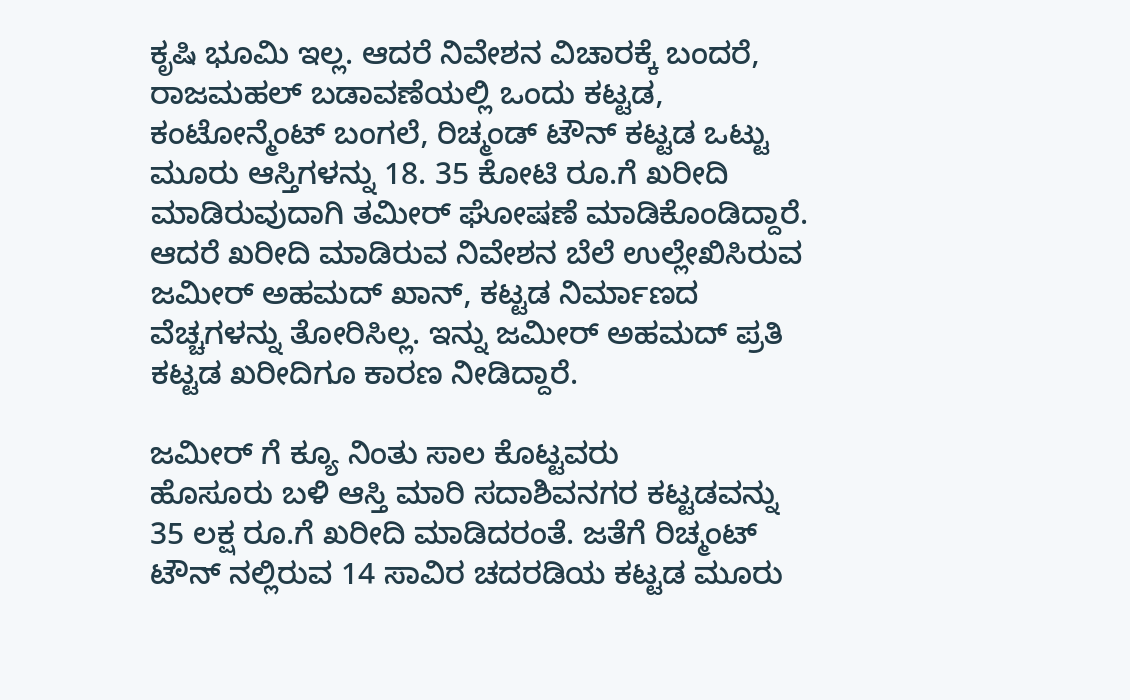ಕೃಷಿ ಭೂಮಿ ಇಲ್ಲ. ಆದರೆ ನಿವೇಶನ ವಿಚಾರಕ್ಕೆ ಬಂದರೆ, ರಾಜಮಹಲ್ ಬಡಾವಣೆಯಲ್ಲಿ ಒಂದು ಕಟ್ಟಡ, ಕಂಟೋನ್ಮೆಂಟ್ ಬಂಗಲೆ, ರಿಚ್ಮಂಡ್ ಟೌನ್ ಕಟ್ಟಡ ಒಟ್ಟು ಮೂರು ಆಸ್ತಿಗಳನ್ನು 18. 35 ಕೋಟಿ ರೂ.ಗೆ ಖರೀದಿ ಮಾಡಿರುವುದಾಗಿ ತಮೀರ್ ಘೋಷಣೆ ಮಾಡಿಕೊಂಡಿದ್ದಾರೆ. ಆದರೆ ಖರೀದಿ ಮಾಡಿರುವ ನಿವೇಶನ ಬೆಲೆ ಉಲ್ಲೇಖಿಸಿರುವ ಜಮೀರ್ ಅಹಮದ್ ಖಾನ್, ಕಟ್ಟಡ ನಿರ್ಮಾಣದ ವೆಚ್ಚಗಳನ್ನು ತೋರಿಸಿಲ್ಲ. ಇನ್ನು ಜಮೀರ್ ಅಹಮದ್ ಪ್ರತಿ ಕಟ್ಟಡ ಖರೀದಿಗೂ ಕಾರಣ ನೀಡಿದ್ದಾರೆ.

ಜಮೀರ್ ಗೆ ಕ್ಯೂ ನಿಂತು ಸಾಲ ಕೊಟ್ಟವರು
ಹೊಸೂರು ಬಳಿ ಆಸ್ತಿ ಮಾರಿ ಸದಾಶಿವನಗರ ಕಟ್ಟಡವನ್ನು 35 ಲಕ್ಷ ರೂ.ಗೆ ಖರೀದಿ ಮಾಡಿದರಂತೆ. ಜತೆಗೆ ರಿಚ್ಮಂಟ್ ಟೌನ್ ನಲ್ಲಿರುವ 14 ಸಾವಿರ ಚದರಡಿಯ ಕಟ್ಟಡ ಮೂರು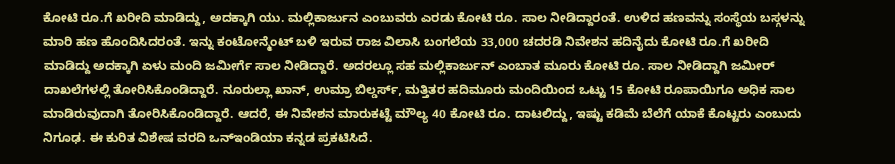ಕೋಟಿ ರೂ.ಗೆ ಖರೀದಿ ಮಾಡಿದ್ದು, ಅದಕ್ಕಾಗಿ ಯು. ಮಲ್ಲಿಕಾರ್ಜುನ ಎಂಬುವರು ಎರಡು ಕೋಟಿ ರೂ. ಸಾಲ ನೀಡಿದ್ದಾರಂತೆ. ಉಳಿದ ಹಣವನ್ನು ಸಂಸ್ಥೆಯ ಬಸ್ಗಳನ್ನು ಮಾರಿ ಹಣ ಹೊಂದಿಸಿದರಂತೆ. ಇನ್ನು ಕಂಟೋನ್ಮೆಂಟ್ ಬಳಿ ಇರುವ ರಾಜ ವಿಲಾಸಿ ಬಂಗಲೆಯ 33,000 ಚದರಡಿ ನಿವೇಶನ ಹದಿನೈದು ಕೋಟಿ ರೂ.ಗೆ ಖರೀದಿ ಮಾಡಿದ್ದು ಅದಕ್ಕಾಗಿ ಏಳು ಮಂದಿ ಜಮೀರ್ಗೆ ಸಾಲ ನೀಡಿದ್ದಾರೆ. ಅದರಲ್ಲೂ ಸಹ ಮಲ್ಲಿಕಾರ್ಜುನ್ ಎಂಬಾತ ಮೂರು ಕೋಟಿ ರೂ. ಸಾಲ ನೀಡಿದ್ದಾಗಿ ಜಮೀರ್ ದಾಖಲೆಗಳಲ್ಲಿ ತೋರಿಸಿಕೊಂಡಿದ್ದಾರೆ. ನೂರುಲ್ಲಾ ಖಾನ್, ಉಮ್ರಾ ಬಿಲ್ಡರ್ಸ್, ಮತ್ತಿತರ ಹದಿಮೂರು ಮಂದಿಯಿಂದ ಒಟ್ಟು 15 ಕೋಟಿ ರೂಪಾಯಿಗೂ ಅಧಿಕ ಸಾಲ ಮಾಡಿರುವುದಾಗಿ ತೋರಿಸಿಕೊಂಡಿದ್ದಾರೆ. ಆದರೆ, ಈ ನಿವೇಶನ ಮಾರುಕಟ್ಟೆ ಮೌಲ್ಯ 40 ಕೋಟಿ ರೂ. ದಾಟಲಿದ್ದು, ಇಷ್ಟು ಕಡಿಮೆ ಬೆಲೆಗೆ ಯಾಕೆ ಕೊಟ್ಟರು ಎಂಬುದು ನಿಗೂಢ. ಈ ಕುರಿತ ವಿಶೇಷ ವರದಿ ಒನ್ಇಂಡಿಯಾ ಕನ್ನಡ ಪ್ರಕಟಿಸಿದೆ.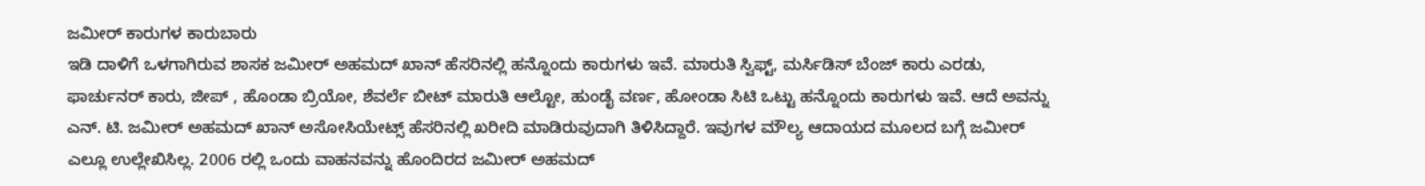ಜಮೀರ್ ಕಾರುಗಳ ಕಾರುಬಾರು
ಇಡಿ ದಾಳಿಗೆ ಒಳಗಾಗಿರುವ ಶಾಸಕ ಜಮೀರ್ ಅಹಮದ್ ಖಾನ್ ಹೆಸರಿನಲ್ಲಿ ಹನ್ನೊಂದು ಕಾರುಗಳು ಇವೆ. ಮಾರುತಿ ಸ್ವಿಫ್ಟ್, ಮರ್ಸಿಡಿಸ್ ಬೆಂಜ್ ಕಾರು ಎರಡು, ಫಾರ್ಚುನರ್ ಕಾರು, ಜೀಪ್ , ಹೊಂಡಾ ಬ್ರಿಯೋ, ಶೆವರ್ಲೆ ಬೀಟ್ ಮಾರುತಿ ಆಲ್ಟೋ, ಹುಂಡೈ ವರ್ಣ, ಹೋಂಡಾ ಸಿಟಿ ಒಟ್ಟು ಹನ್ನೊಂದು ಕಾರುಗಳು ಇವೆ. ಆದೆ ಅವನ್ನು ಎನ್. ಟಿ. ಜಮೀರ್ ಅಹಮದ್ ಖಾನ್ ಅಸೋಸಿಯೇಟ್ಸ್ ಹೆಸರಿನಲ್ಲಿ ಖರೀದಿ ಮಾಡಿರುವುದಾಗಿ ತಿಳಿಸಿದ್ದಾರೆ. ಇವುಗಳ ಮೌಲ್ಯ ಆದಾಯದ ಮೂಲದ ಬಗ್ಗೆ ಜಮೀರ್ ಎಲ್ಲೂ ಉಲ್ಲೇಖಿಸಿಲ್ಲ. 2006 ರಲ್ಲಿ ಒಂದು ವಾಹನವನ್ನು ಹೊಂದಿರದ ಜಮೀರ್ ಅಹಮದ್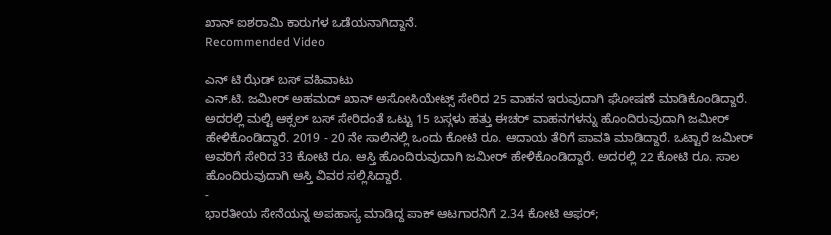ಖಾನ್ ಐಶರಾಮಿ ಕಾರುಗಳ ಒಡೆಯನಾಗಿದ್ದಾನೆ.
Recommended Video

ಎನ್ ಟಿ ಝೆಡ್ ಬಸ್ ವಹಿವಾಟು
ಎನ್.ಟಿ. ಜಮೀರ್ ಅಹಮದ್ ಖಾನ್ ಅಸೋಸಿಯೇಟ್ಸ್ ಸೇರಿದ 25 ವಾಹನ ಇರುವುದಾಗಿ ಘೋಷಣೆ ಮಾಡಿಕೊಂಡಿದ್ದಾರೆ. ಅದರಲ್ಲಿ ಮಲ್ಟಿ ಆಕ್ಸಲ್ ಬಸ್ ಸೇರಿದಂತೆ ಒಟ್ಟು 15 ಬಸ್ಗಳು ಹತ್ತು ಈಚರ್ ವಾಹನಗಳನ್ನು ಹೊಂದಿರುವುದಾಗಿ ಜಮೀರ್ ಹೇಳಿಕೊಂಡಿದ್ದಾರೆ. 2019 - 20 ನೇ ಸಾಲಿನಲ್ಲಿ ಒಂದು ಕೋಟಿ ರೂ. ಆದಾಯ ತೆರಿಗೆ ಪಾವತಿ ಮಾಡಿದ್ದಾರೆ. ಒಟ್ಟಾರೆ ಜಮೀರ್ ಅವರಿಗೆ ಸೇರಿದ 33 ಕೋಟಿ ರೂ. ಆಸ್ತಿ ಹೊಂದಿರುವುದಾಗಿ ಜಮೀರ್ ಹೇಳಿಕೊಂಡಿದ್ದಾರೆ. ಅದರಲ್ಲಿ 22 ಕೋಟಿ ರೂ. ಸಾಲ ಹೊಂದಿರುವುದಾಗಿ ಆಸ್ತಿ ವಿವರ ಸಲ್ಲಿಸಿದ್ದಾರೆ.
-
ಭಾರತೀಯ ಸೇನೆಯನ್ನ ಅಪಹಾಸ್ಯ ಮಾಡಿದ್ದ ಪಾಕ್ ಆಟಗಾರನಿಗೆ 2.34 ಕೋಟಿ ಆಫರ್;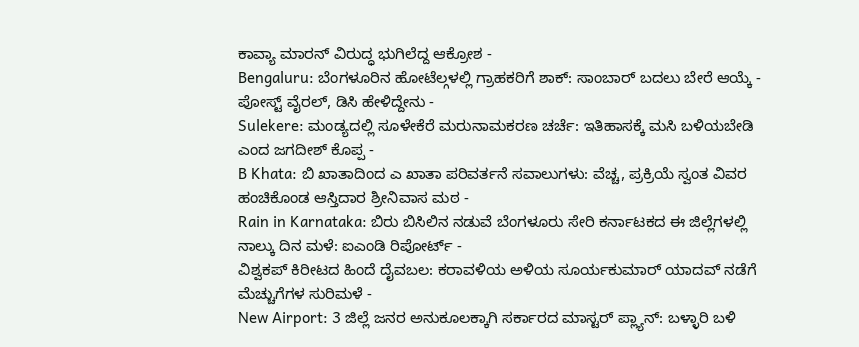ಕಾವ್ಯಾ ಮಾರನ್ ವಿರುದ್ಧ ಭುಗಿಲೆದ್ದ ಆಕ್ರೋಶ -
Bengaluru: ಬೆಂಗಳೂರಿನ ಹೋಟೆಲ್ಗಳಲ್ಲಿ ಗ್ರಾಹಕರಿಗೆ ಶಾಕ್: ಸಾಂಬಾರ್ ಬದಲು ಬೇರೆ ಆಯ್ಕೆ - ಪೋಸ್ಟ್ ವೈರಲ್, ಡಿಸಿ ಹೇಳಿದ್ದೇನು -
Sulekere: ಮಂಡ್ಯದಲ್ಲಿ ಸೂಳೇಕೆರೆ ಮರುನಾಮಕರಣ ಚರ್ಚೆ: ಇತಿಹಾಸಕ್ಕೆ ಮಸಿ ಬಳಿಯಬೇಡಿ ಎಂದ ಜಗದೀಶ್ ಕೊಪ್ಪ -
B Khata: ಬಿ ಖಾತಾದಿಂದ ಎ ಖಾತಾ ಪರಿವರ್ತನೆ ಸವಾಲುಗಳು: ವೆಚ್ಚ, ಪ್ರಕ್ರಿಯೆ ಸ್ವಂತ ವಿವರ ಹಂಚಿಕೊಂಡ ಆಸ್ತಿದಾರ ಶ್ರೀನಿವಾಸ ಮಠ -
Rain in Karnataka: ಬಿರು ಬಿಸಿಲಿನ ನಡುವೆ ಬೆಂಗಳೂರು ಸೇರಿ ಕರ್ನಾಟಕದ ಈ ಜಿಲ್ಲೆಗಳಲ್ಲಿ ನಾಲ್ಕು ದಿನ ಮಳೆ: ಐಎಂಡಿ ರಿಪೋರ್ಟ್ -
ವಿಶ್ವಕಪ್ ಕಿರೀಟದ ಹಿಂದೆ ದೈವಬಲ: ಕರಾವಳಿಯ ಅಳಿಯ ಸೂರ್ಯಕುಮಾರ್ ಯಾದವ್ ನಡೆಗೆ ಮೆಚ್ಚುಗೆಗಳ ಸುರಿಮಳೆ -
New Airport: 3 ಜಿಲ್ಲೆ ಜನರ ಅನುಕೂಲಕ್ಕಾಗಿ ಸರ್ಕಾರದ ಮಾಸ್ಟರ್ ಪ್ಲ್ಯಾನ್: ಬಳ್ಳಾರಿ ಬಳಿ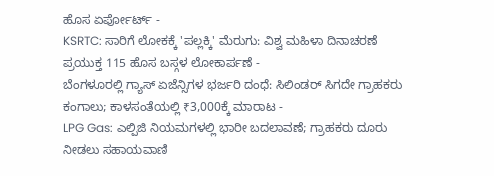ಹೊಸ ಏರ್ಪೋರ್ಟ್ -
KSRTC: ಸಾರಿಗೆ ಲೋಕಕ್ಕೆ 'ಪಲ್ಲಕ್ಕಿ' ಮೆರುಗು: ವಿಶ್ವ ಮಹಿಳಾ ದಿನಾಚರಣೆ ಪ್ರಯುಕ್ತ 115 ಹೊಸ ಬಸ್ಗಳ ಲೋಕಾರ್ಪಣೆ -
ಬೆಂಗಳೂರಲ್ಲಿ ಗ್ಯಾಸ್ ಏಜೆನ್ಸಿಗಳ ಭರ್ಜರಿ ದಂಧೆ: ಸಿಲಿಂಡರ್ ಸಿಗದೇ ಗ್ರಾಹಕರು ಕಂಗಾಲು; ಕಾಳಸಂತೆಯಲ್ಲಿ ₹3,000ಕ್ಕೆ ಮಾರಾಟ -
LPG Gas: ಎಲ್ಪಿಜಿ ನಿಯಮಗಳಲ್ಲಿ ಭಾರೀ ಬದಲಾವಣೆ; ಗ್ರಾಹಕರು ದೂರು ನೀಡಲು ಸಹಾಯವಾಣಿ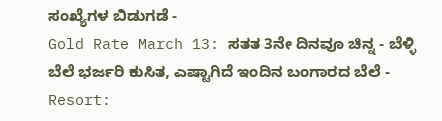ಸಂಖ್ಯೆಗಳ ಬಿಡುಗಡೆ -
Gold Rate March 13: ಸತತ 3ನೇ ದಿನವೂ ಚಿನ್ನ - ಬೆಳ್ಳಿ ಬೆಲೆ ಭರ್ಜರಿ ಕುಸಿತ, ಎಷ್ಟಾಗಿದೆ ಇಂದಿನ ಬಂಗಾರದ ಬೆಲೆ -
Resort: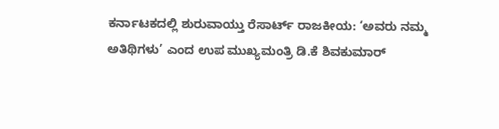ಕರ್ನಾಟಕದಲ್ಲಿ ಶುರುವಾಯ್ತು ರೆಸಾರ್ಟ್ ರಾಜಕೀಯ: ‘ಅವರು ನಮ್ಮ ಅತಿಥಿಗಳು’ ಎಂದ ಉಪ ಮುಖ್ಯಮಂತ್ರಿ ಡಿ.ಕೆ ಶಿವಕುಮಾರ್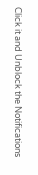Click it and Unblock the Notifications